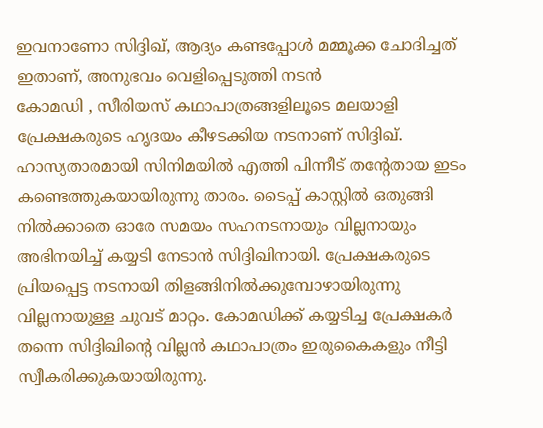ഇവനാണോ സിദ്ദിഖ്, ആദ്യം കണ്ടപ്പോൾ മമ്മൂക്ക ചോദിച്ചത് ഇതാണ്, അനുഭവം വെളിപ്പെടുത്തി നടൻ
കോമഡി , സീരിയസ് കഥാപാത്രങ്ങളിലൂടെ മലയാളി പ്രേക്ഷകരുടെ ഹൃദയം കീഴടക്കിയ നടനാണ് സിദ്ദിഖ്. ഹാസ്യതാരമായി സിനിമയിൽ എത്തി പിന്നീട് തന്റേതായ ഇടം കണ്ടെത്തുകയായിരുന്നു താരം. ടൈപ്പ് കാസ്റ്റിൽ ഒതുങ്ങി നിൽക്കാതെ ഓരേ സമയം സഹനടനായും വില്ലനായും അഭിനയിച്ച് കയ്യടി നേടാൻ സിദ്ദിഖിനായി. പ്രേക്ഷകരുടെ പ്രിയപ്പെട്ട നടനായി തിളങ്ങിനിൽക്കുമ്പോഴായിരുന്നു വില്ലനായുള്ള ചുവട് മാറ്റം. കോമഡിക്ക് കയ്യടിച്ച പ്രേക്ഷകർ തന്നെ സിദ്ദിഖിന്റെ വില്ലൻ കഥാപാത്രം ഇരുകൈകളും നീട്ടി സ്വീകരിക്കുകയായിരുന്നു.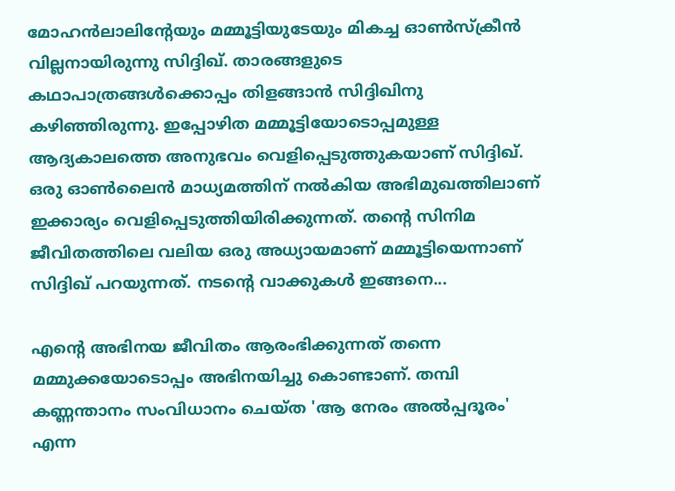മോഹൻലാലിന്റേയും മമ്മൂട്ടിയുടേയും മികച്ച ഓൺസ്ക്രീൻ വില്ലനായിരുന്നു സിദ്ദിഖ്. താരങ്ങളുടെ കഥാപാത്രങ്ങൾക്കൊപ്പം തിളങ്ങാൻ സിദ്ദിഖിനു കഴിഞ്ഞിരുന്നു. ഇപ്പോഴിത മമ്മൂട്ടിയോടൊപ്പമുള്ള ആദ്യകാലത്തെ അനുഭവം വെളിപ്പെടുത്തുകയാണ് സിദ്ദിഖ്. ഒരു ഓൺലൈൻ മാധ്യമത്തിന് നൽകിയ അഭിമുഖത്തിലാണ് ഇക്കാര്യം വെളിപ്പെടുത്തിയിരിക്കുന്നത്. തന്റെ സിനിമ ജീവിതത്തിലെ വലിയ ഒരു അധ്യായമാണ് മമ്മൂട്ടിയെന്നാണ് സിദ്ദിഖ് പറയുന്നത്. നടന്റെ വാക്കുകൾ ഇങ്ങനെ...

എന്റെ അഭിനയ ജീവിതം ആരംഭിക്കുന്നത് തന്നെ മമ്മുക്കയോടൊപ്പം അഭിനയിച്ചു കൊണ്ടാണ്. തമ്പി കണ്ണന്താനം സംവിധാനം ചെയ്ത 'ആ നേരം അൽപ്പദൂരം' എന്ന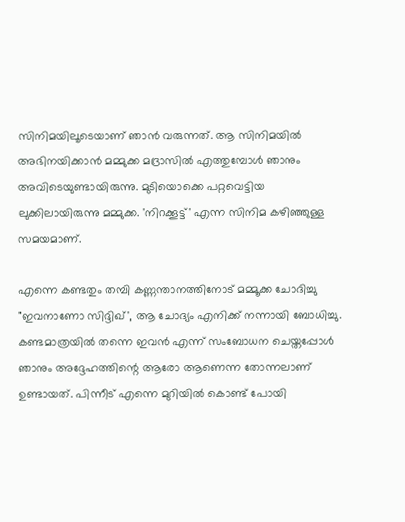സിനിമയിലൂടെയാണ് ഞാൻ വരുന്നത്. ആ സിനിമയിൽ അഭിനയിക്കാൻ മമ്മുക്ക മദ്രാസിൽ എത്തുമ്പോൾ ഞാനും അവിടെയുണ്ടായിരുന്നു. മുടിയൊക്കെ പറ്റവെട്ടിയ ലുക്കിലായിരുന്നു മമ്മുക്ക. 'നിറക്കൂട്ട്' എന്ന സിനിമ കഴിഞ്ഞുള്ള സമയമാണ്.

എന്നെ കണ്ടതും തമ്പി കണ്ണന്താനത്തിനോട് മമ്മൂക്ക ചോദിച്ചു "ഇവനാണോ സിദ്ദിഖ്', ആ ചോദ്യം എനിക്ക് നന്നായി ബോധിച്ചു. കണ്ടമാത്രയിൽ തന്നെ ഇവൻ എന്ന് സംബോധന ചെയ്തപ്പോൾ ഞാനും അദ്ദേഹത്തിന്റെ ആരോ ആണെന്ന തോന്നലാണ് ഉണ്ടായത്. പിന്നീട് എന്നെ മുറിയിൽ കൊണ്ട് പോയി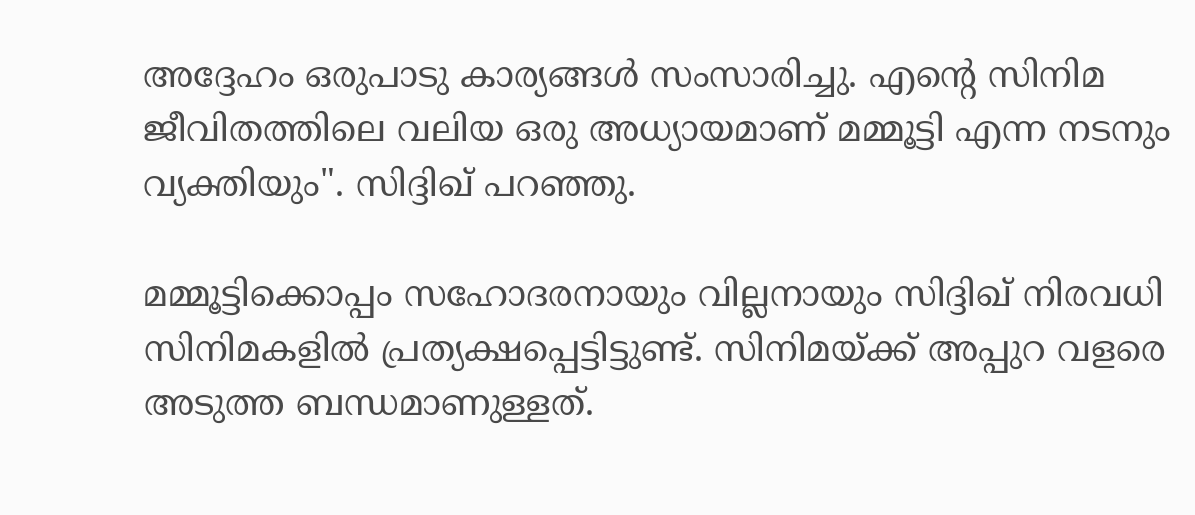അദ്ദേഹം ഒരുപാടു കാര്യങ്ങൾ സംസാരിച്ചു. എന്റെ സിനിമ ജീവിതത്തിലെ വലിയ ഒരു അധ്യായമാണ് മമ്മൂട്ടി എന്ന നടനും വ്യക്തിയും". സിദ്ദിഖ് പറഞ്ഞു.

മമ്മൂട്ടിക്കൊപ്പം സഹോദരനായും വില്ലനായും സിദ്ദിഖ് നിരവധി സിനിമകളിൽ പ്രത്യക്ഷപ്പെട്ടിട്ടുണ്ട്. സിനിമയ്ക്ക് അപ്പുറ വളരെ അടുത്ത ബന്ധമാണുള്ളത്.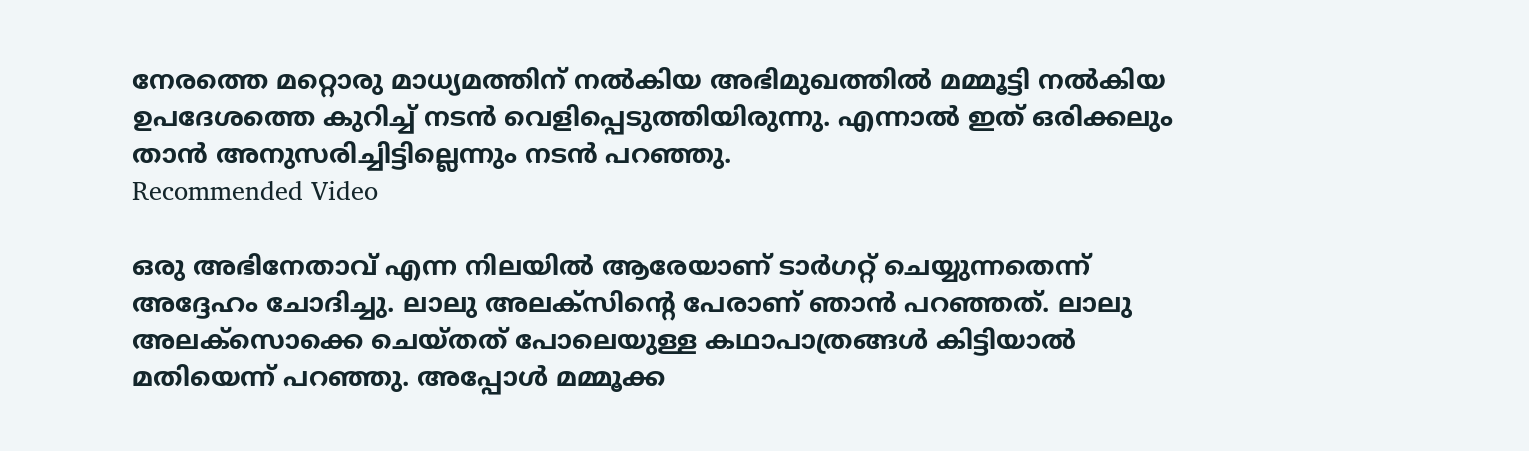നേരത്തെ മറ്റൊരു മാധ്യമത്തിന് നൽകിയ അഭിമുഖത്തിൽ മമ്മൂട്ടി നൽകിയ ഉപദേശത്തെ കുറിച്ച് നടൻ വെളിപ്പെടുത്തിയിരുന്നു. എന്നാൽ ഇത് ഒരിക്കലും താൻ അനുസരിച്ചിട്ടില്ലെന്നും നടൻ പറഞ്ഞു.
Recommended Video

ഒരു അഭിനേതാവ് എന്ന നിലയിൽ ആരേയാണ് ടാർഗറ്റ് ചെയ്യുന്നതെന്ന് അദ്ദേഹം ചോദിച്ചു. ലാലു അലക്സിന്റെ പേരാണ് ഞാൻ പറഞ്ഞത്. ലാലു അലക്സൊക്കെ ചെയ്തത് പോലെയുള്ള കഥാപാത്രങ്ങൾ കിട്ടിയാൽ മതിയെന്ന് പറഞ്ഞു. അപ്പോൾ മമ്മൂക്ക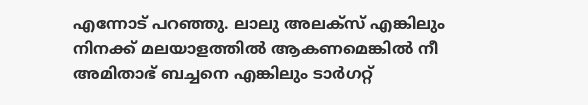എന്നോട് പറഞ്ഞു. ലാലു അലക്സ് എങ്കിലും നിനക്ക് മലയാളത്തിൽ ആകണമെങ്കിൽ നീ അമിതാഭ് ബച്ചനെ എങ്കിലും ടാർഗറ്റ്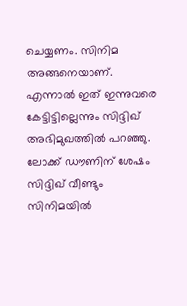ചെയ്യണം. സിനിമ അങ്ങനെയാണ്. എന്നാൽ ഇത് ഇന്നുവരെ കേട്ടിട്ടില്ലെന്നും സിദ്ദിഖ് അഭിമുഖത്തിൽ പറഞ്ഞു. ലോക്ക് ഡൗണിന് ശേഷം സിദ്ദിഖ് വീണ്ടും സിനിമയിൽ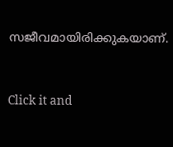സജീവമായിരിക്കുകയാണ്.


Click it and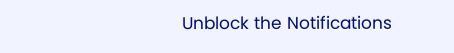Unblock the Notifications